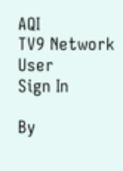AQI
TV9 Network
User
Sign In

By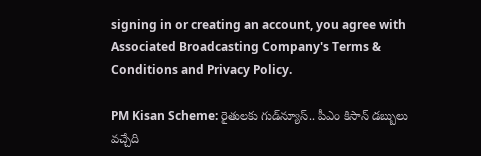signing in or creating an account, you agree with Associated Broadcasting Company's Terms & Conditions and Privacy Policy.

PM Kisan Scheme: రైతులకు గుడ్‌న్యూస్‌.. పీఎం కిసాన్‌ డబ్బులు వచ్చేది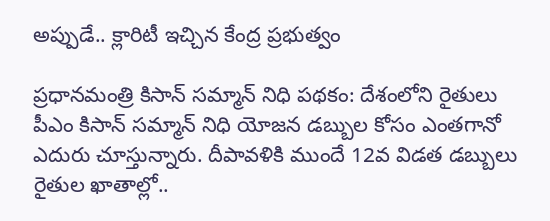అప్పుడే.. క్లారిటీ ఇచ్చిన కేంద్ర ప్రభుత్వం

ప్రధానమంత్రి కిసాన్ సమ్మాన్ నిధి పథకం: దేశంలోని రైతులు పీఎం కిసాన్‌ సమ్మాన్‌ నిధి యోజన డబ్బుల కోసం ఎంతగానో ఎదురు చూస్తున్నారు. దీపావళికి ముందే 12వ విడత డబ్బులు రైతుల ఖాతాల్లో..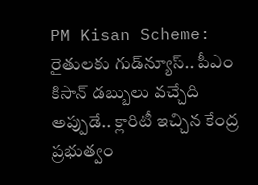PM Kisan Scheme: రైతులకు గుడ్‌న్యూస్‌.. పీఎం కిసాన్‌ డబ్బులు వచ్చేది అప్పుడే.. క్లారిటీ ఇచ్చిన కేంద్ర ప్రభుత్వం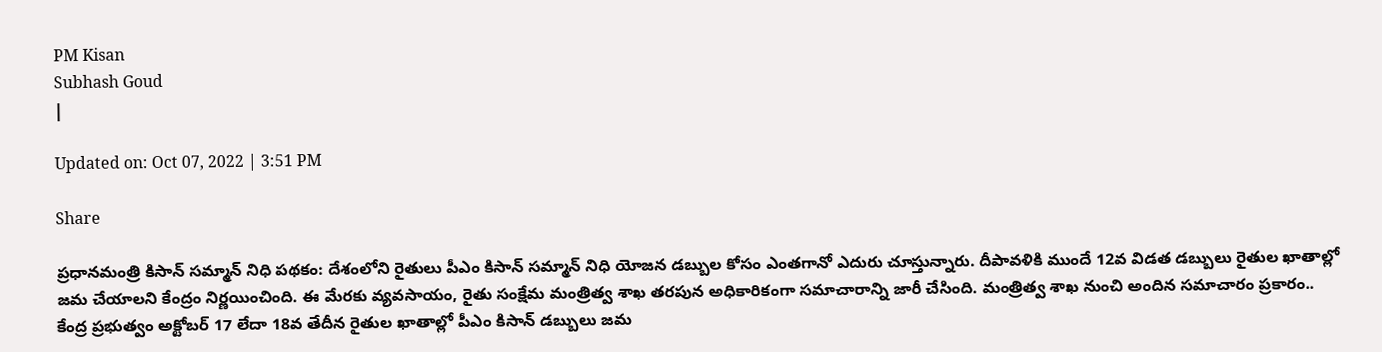PM Kisan
Subhash Goud
|

Updated on: Oct 07, 2022 | 3:51 PM

Share

ప్రధానమంత్రి కిసాన్ సమ్మాన్ నిధి పథకం: దేశంలోని రైతులు పీఎం కిసాన్‌ సమ్మాన్‌ నిధి యోజన డబ్బుల కోసం ఎంతగానో ఎదురు చూస్తున్నారు. దీపావళికి ముందే 12వ విడత డబ్బులు రైతుల ఖాతాల్లో జమ చేయాలని కేంద్రం నిర్ణయించింది. ఈ మేరకు వ్యవసాయం, రైతు సంక్షేమ మంత్రిత్వ శాఖ తరపున అధికారికంగా సమాచారాన్ని జారీ చేసింది. మంత్రిత్వ శాఖ నుంచి అందిన సమాచారం ప్రకారం.. కేంద్ర ప్రభుత్వం అక్టోబర్‌ 17 లేదా 18వ తేదీన రైతుల ఖాతాల్లో పీఎం కిసాన్‌ డబ్బులు జమ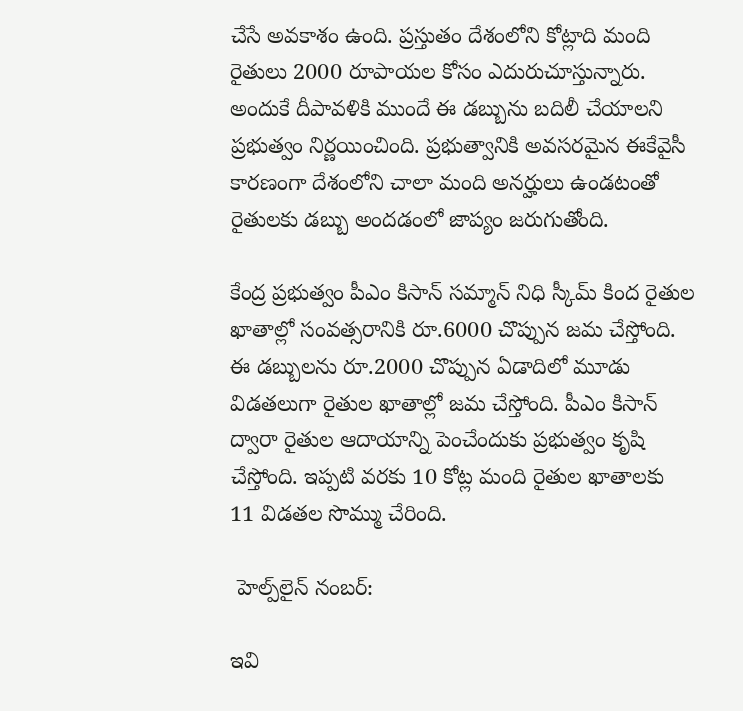చేసే అవకాశం ఉంది. ప్రస్తుతం దేశంలోని కోట్లాది మంది రైతులు 2000 రూపాయల కోసం ఎదురుచూస్తున్నారు. అందుకే దీపావళికి ముందే ఈ డబ్బును బదిలీ చేయాలని ప్రభుత్వం నిర్ణయించింది. ప్రభుత్వానికి అవసరమైన ఈకేవైసీ కారణంగా దేశంలోని చాలా మంది అనర్హులు ఉండటంతో రైతులకు డబ్బు అందడంలో జాప్యం జరుగుతోంది.

కేంద్ర ప్రభుత్వం పీఎం కిసాన్‌ సమ్మాన్‌ నిధి స్కీమ్‌ కింద రైతుల ఖాతాల్లో సంవత్సరానికి రూ.6000 చొప్పున జమ చేస్తోంది. ఈ డబ్బులను రూ.2000 చొప్పున ఏడాదిలో మూడు విడతలుగా రైతుల ఖాతాల్లో జమ చేస్తోంది. పీఎం కిసాన్ ద్వారా రైతుల ఆదాయాన్ని పెంచేందుకు ప్రభుత్వం కృషి చేస్తోంది. ఇప్పటి వరకు 10 కోట్ల మంది రైతుల ఖాతాలకు 11 విడతల సొమ్ము చేరింది.

 హెల్ప్‌లైన్ నంబర్‌:

ఇవి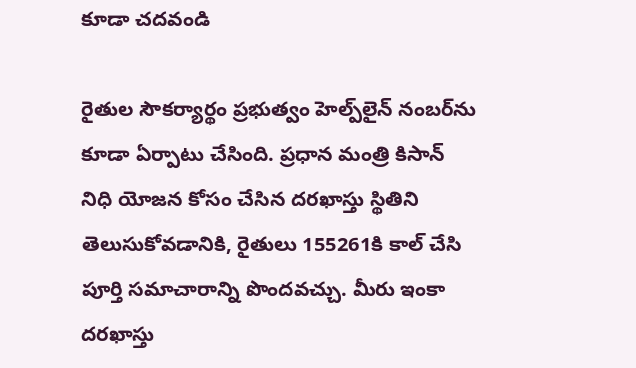కూడా చదవండి

రైతుల సౌకర్యార్థం ప్రభుత్వం హెల్ప్‌లైన్ నంబర్‌ను కూడా ఏర్పాటు చేసింది. ప్రధాన మంత్రి కిసాన్ నిధి యోజన కోసం చేసిన దరఖాస్తు స్థితిని తెలుసుకోవడానికి, రైతులు 155261కి కాల్ చేసి పూర్తి సమాచారాన్ని పొందవచ్చు. మీరు ఇంకా దరఖాస్తు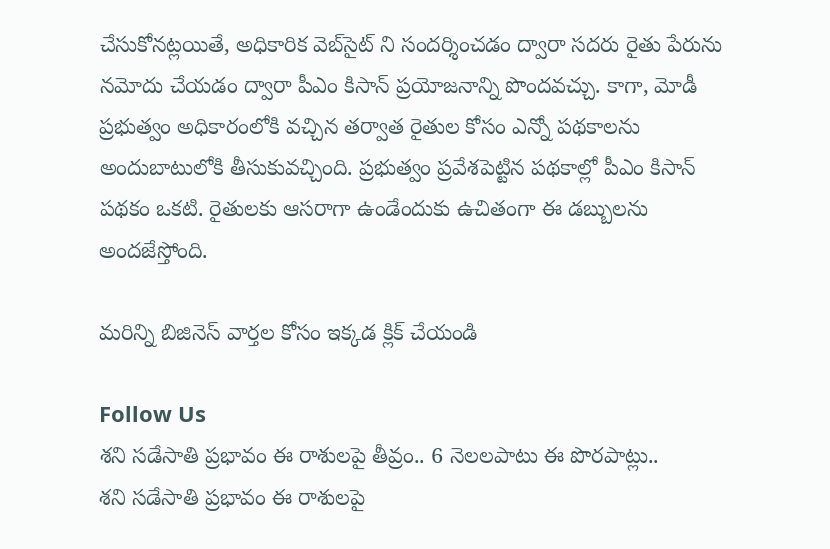చేసుకోనట్లయితే, అధికారిక వెబ్‌సైట్ ని సందర్శించడం ద్వారా సదరు రైతు పేరును నమోదు చేయడం ద్వారా పీఎం కిసాన్‌ ప్రయోజనాన్ని పొందవచ్చు. కాగా, మోడీ ప్రభుత్వం అధికారంలోకి వచ్చిన తర్వాత రైతుల కోసం ఎన్నో పథకాలను అందుబాటులోకి తీసుకువచ్చింది. ప్రభుత్వం ప్రవేశపెట్టిన పథకాల్లో పీఎం కిసాన్‌ పథకం ఒకటి. రైతులకు ఆసరాగా ఉండేందుకు ఉచితంగా ఈ డబ్బులను అందజేస్తోంది.

మరిన్ని బిజినెస్ వార్తల కోసం ఇక్కడ క్లిక్ చేయండి

Follow Us
శని సడేసాతి ప్రభావం ఈ రాశులపై తీవ్రం.. 6 నెలలపాటు ఈ పొరపాట్లు..
శని సడేసాతి ప్రభావం ఈ రాశులపై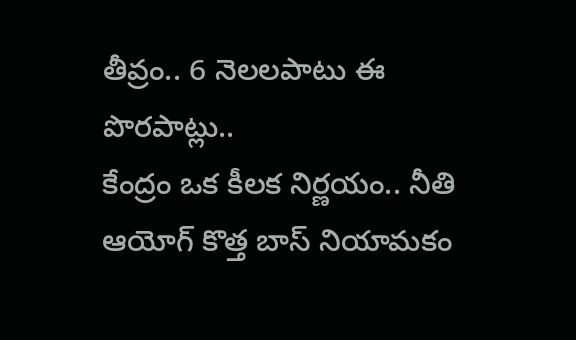తీవ్రం.. 6 నెలలపాటు ఈ పొరపాట్లు..
కేంద్రం ఒక కీలక నిర్ణయం.. నీతి ఆయోగ్ కొత్త బాస్‌ నియామకం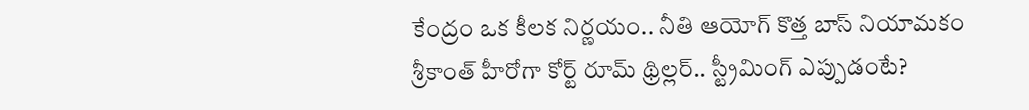కేంద్రం ఒక కీలక నిర్ణయం.. నీతి ఆయోగ్ కొత్త బాస్‌ నియామకం
శ్రీకాంత్ హీరోగా కోర్ట్ రూమ్ థ్రిల్లర్.. స్ట్రీమింగ్ ఎప్పుడంటే?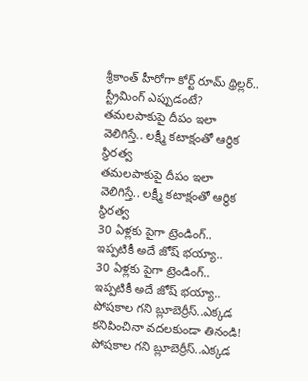శ్రీకాంత్ హీరోగా కోర్ట్ రూమ్ థ్రిల్లర్.. స్ట్రీమింగ్ ఎప్పుడంటే?
తమలపాకుపై దీపం ఇలా వెలిగిస్తే.. లక్ష్మీ కటాక్షంతో ఆర్థిక స్థిరత్వ
తమలపాకుపై దీపం ఇలా వెలిగిస్తే.. లక్ష్మీ కటాక్షంతో ఆర్థిక స్థిరత్వ
30 ఏళ్లకు పైగా ట్రెండింగ్.. ఇప్పటికీ అదే జోష్ భయ్యా..
30 ఏళ్లకు పైగా ట్రెండింగ్.. ఇప్పటికీ అదే జోష్ భయ్యా..
పోషకాల గని బ్లూబెర్రీస్..ఎక్కడ కనిపించినా వదలకుండా తినండి!
పోషకాల గని బ్లూబెర్రీస్..ఎక్కడ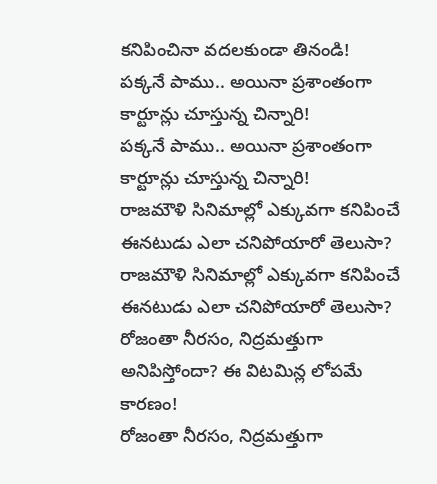కనిపించినా వదలకుండా తినండి!
పక్కనే పాము.. అయినా ప్రశాంతంగా కార్టూన్లు చూస్తున్న చిన్నారి!
పక్కనే పాము.. అయినా ప్రశాంతంగా కార్టూన్లు చూస్తున్న చిన్నారి!
రాజమౌళి సినిమాల్లో ఎక్కువగా కనిపించే ఈనటుడు ఎలా చనిపోయారో తెలుసా?
రాజమౌళి సినిమాల్లో ఎక్కువగా కనిపించే ఈనటుడు ఎలా చనిపోయారో తెలుసా?
రోజంతా నీరసం, నిద్రమత్తుగా అనిపిస్తోందా? ఈ విటమిన్ల లోపమే కారణం!
రోజంతా నీరసం, నిద్రమత్తుగా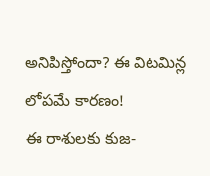అనిపిస్తోందా? ఈ విటమిన్ల లోపమే కారణం!
ఈ రాశులకు కుజ-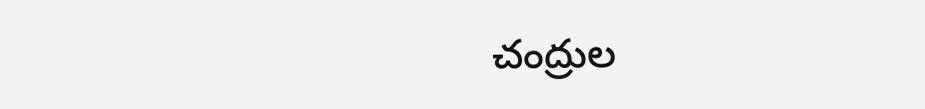చంద్రుల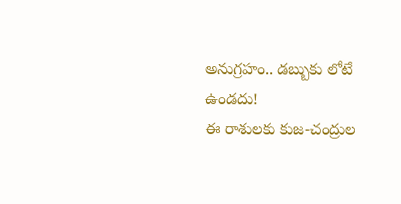అనుగ్రహం.. డబ్బుకు లోటే ఉండదు!
ఈ రాశులకు కుజ-చంద్రుల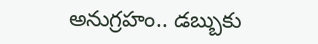అనుగ్రహం.. డబ్బుకు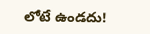లోటే ఉండదు!